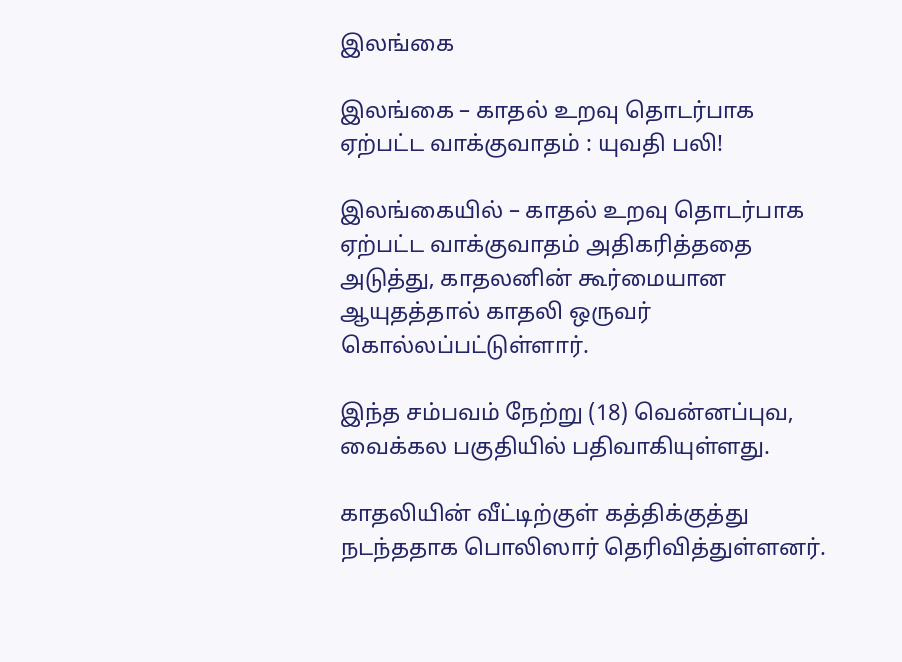இலங்கை

இலங்கை – காதல் உறவு தொடர்பாக ஏற்பட்ட வாக்குவாதம் : யுவதி பலி!

இலங்கையில் – காதல் உறவு தொடர்பாக ஏற்பட்ட வாக்குவாதம் அதிகரித்ததை அடுத்து, காதலனின் கூர்மையான ஆயுதத்தால் காதலி ஒருவர் கொல்லப்பட்டுள்ளார்.

இந்த சம்பவம் நேற்று (18) வென்னப்புவ, வைக்கல பகுதியில் பதிவாகியுள்ளது.

காதலியின் வீட்டிற்குள் கத்திக்குத்து நடந்ததாக பொலிஸார் தெரிவித்துள்ளனர்.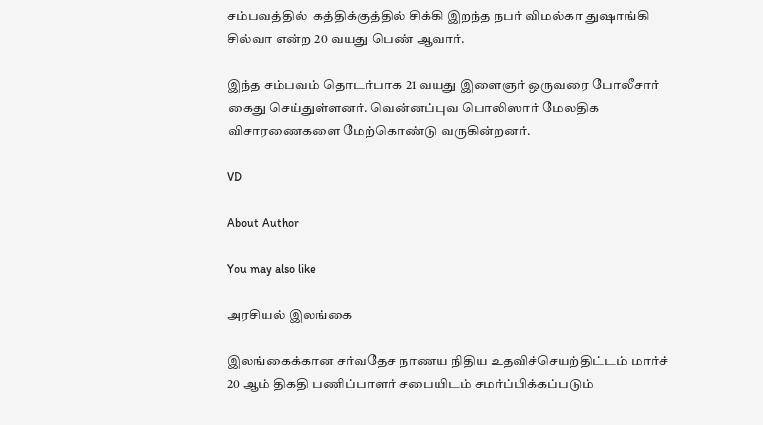சம்பவத்தில்  கத்திக்குத்தில் சிக்கி இறந்த நபர் விமல்கா துஷாங்கி சில்வா என்ற 20 வயது பெண் ஆவார்.

இந்த சம்பவம் தொடர்பாக 21 வயது இளைஞர் ஒருவரை போலீசார் கைது செய்துள்ளனர். வென்னப்புவ பொலிஸார் மேலதிக விசாரணைகளை மேற்கொண்டு வருகின்றனர்.

VD

About Author

You may also like

அரசியல் இலங்கை

இலங்கைக்கான சர்வதேச நாணய நிதிய உதவிச்செயற்திட்டம் மார்ச் 20 ஆம் திகதி பணிப்பாளர் சபையிடம் சமர்ப்பிக்கப்படும்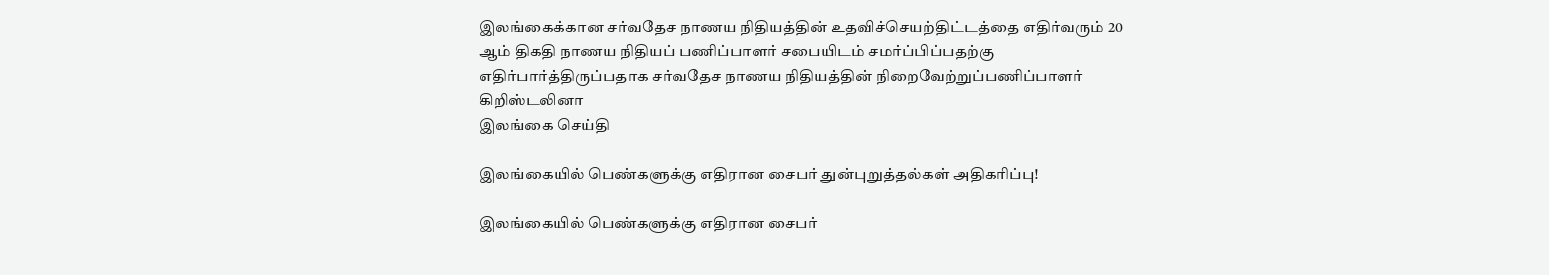இலங்கைக்கான சர்வதேச நாணய நிதியத்தின் உதவிச்செயற்திட்டத்தை எதிர்வரும் 20 ஆம் திகதி நாணய நிதியப் பணிப்பாளர் சபையிடம் சமர்ப்பிப்பதற்கு எதிர்பார்த்திருப்பதாக சர்வதேச நாணய நிதியத்தின் நிறைவேற்றுப்பணிப்பாளர் கிறிஸ்டலினா
இலங்கை செய்தி

இலங்கையில் பெண்களுக்கு எதிரான சைபர் துன்புறுத்தல்கள் அதிகரிப்பு!

இலங்கையில் பெண்களுக்கு எதிரான சைபர்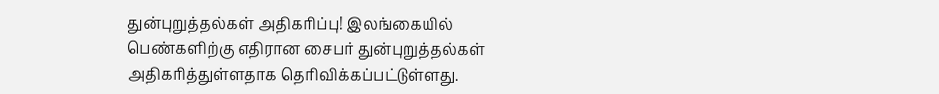துன்புறுத்தல்கள் அதிகரிப்பு! இலங்கையில் பெண்களிற்கு எதிரான சைபர் துன்புறுத்தல்கள் அதிகரித்துள்ளதாக தெரிவிக்கப்பட்டுள்ளது.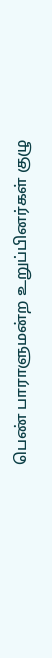பெண் பாராளுமன்ற உறுப்பினர்கள் குழு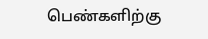பெண்களிற்கு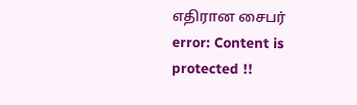எதிரான சைபர்
error: Content is protected !!